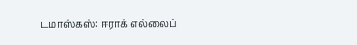டமாஸ்கஸ்: ஈராக் எல்லைப்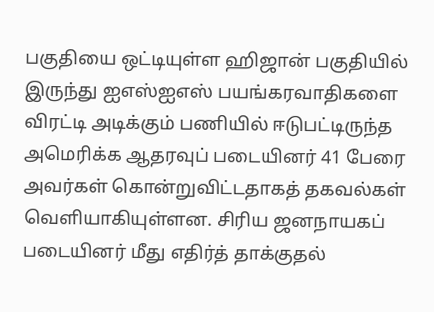பகுதியை ஒட்டியுள்ள ஹிஜான் பகுதியில் இருந்து ஐஎஸ்ஐஎஸ் பயங்கரவாதிகளை விரட்டி அடிக்கும் பணியில் ஈடுபட்டிருந்த அமெரிக்க ஆதரவுப் படையினர் 41 பேரை அவர்கள் கொன்றுவிட்டதாகத் தகவல்கள் வெளியாகியுள்ளன. சிரிய ஜனநாயகப் படையினர் மீது எதிர்த் தாக்குதல்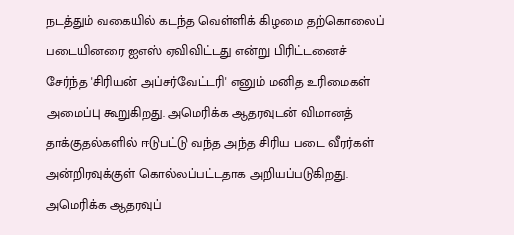நடத்தும் வகையில் கடந்த வெள்ளிக் கிழமை தற்கொலைப் படையினரை ஐஎஸ் ஏவிவிட்டது என்று பிரிட்டனைச் சேர்ந்த 'சிரியன் அப்சர்வேட்டரி' எனும் மனித உரிமைகள் அமைப்பு கூறுகிறது. அமெரிக்க ஆதரவுடன் விமானத் தாக்குதல்களில் ஈடுபட்டு வந்த அந்த சிரிய படை வீரர்கள் அன்றிரவுக்குள் கொல்லப்பட்டதாக அறியப்படுகிறது.
அமெரிக்க ஆதரவுப்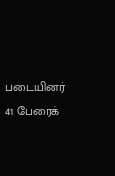படையினர் 41 பேரைக்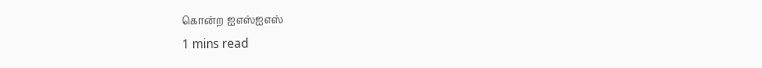கொன்ற ஐஎஸ்ஐஎஸ்
1 mins read